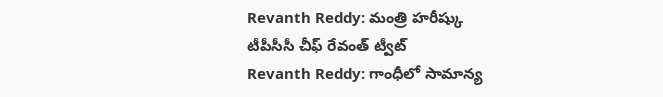Revanth Reddy: మంత్రి హరీష్కు టీపీసీసీ చీఫ్ రేవంత్ ట్వీట్
Revanth Reddy: గాంధీలో సామాన్య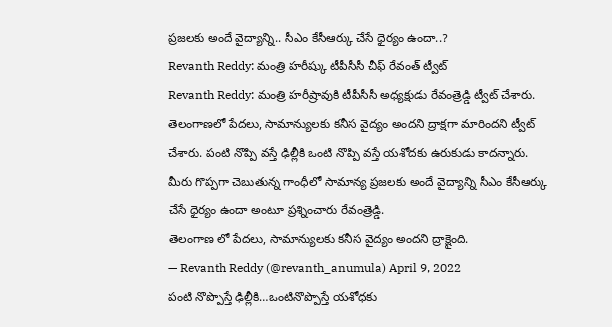ప్రజలకు అందే వైద్యాన్ని.. సీఎం కేసీఆర్కు చేసే ధైర్యం ఉందా..?
Revanth Reddy: మంత్రి హరీష్కు టీపీసీసీ చీఫ్ రేవంత్ ట్వీట్
Revanth Reddy: మంత్రి హరీష్రావుకి టీపీసీసీ అధ్యక్షుడు రేవంత్రెడ్డి ట్వీట్ చేశారు. తెలంగాణలో పేదలు, సామాన్యులకు కనీస వైద్యం అందని ద్రాక్షగా మారిందని ట్వీట్ చేశారు. పంటి నొప్పి వస్తే ఢిల్లీకి ఒంటి నొప్పి వస్తే యశోదకు ఉరుకుడు కాదన్నారు. మీరు గొప్పగా చెబుతున్న గాంధీలో సామాన్య ప్రజలకు అందే వైద్యాన్ని సీఎం కేసీఆర్కు చేసే ధైర్యం ఉందా అంటూ ప్రశ్నించారు రేవంత్రెడ్డి.
తెలంగాణ లో పేదలు, సామాన్యులకు కనీస వైద్యం అందని ద్రాక్షైంది.
— Revanth Reddy (@revanth_anumula) April 9, 2022
పంటి నొప్పొస్తే ఢిల్లీకి…ఒంటినొప్పొస్తే యశోధకు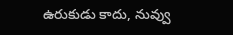ఉరుకుడు కాదు, నువ్వు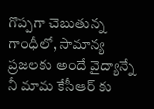గొప్పగా చెబుతున్న గాంధీలో, సామాన్య ప్రజలకు అందే వైద్యాన్నే నీ మామ కేసీఆర్ కు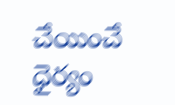చేయించే ధైర్యం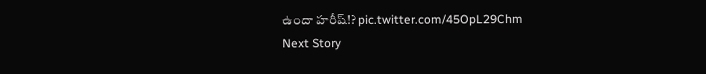ఉందా హరీష్!? pic.twitter.com/45OpL29Chm
Next Story